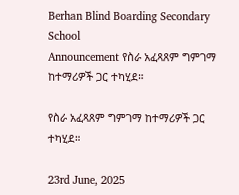Berhan Blind Boarding Secondary School
Announcement የስራ አፈጻጸም ግምገማ ከተማሪዎች ጋር ተካሂደ።

የስራ አፈጻጸም ግምገማ ከተማሪዎች ጋር ተካሂደ።

23rd June, 2025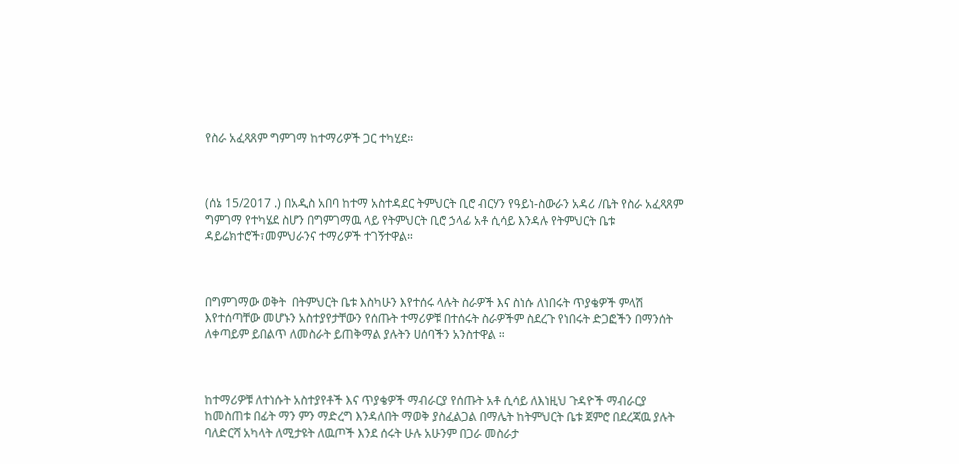የስራ አፈጻጸም ግምገማ ከተማሪዎች ጋር ተካሂደ።



(ሰኔ 15/2017 .) በአዲስ አበባ ከተማ አስተዳደር ትምህርት ቢሮ ብርሃን የዓይነ-ስውራን አዳሪ /ቤት የስራ አፈጻጸም ግምገማ የተካሄደ ስሆን በግምገማዉ ላይ የትምህርት ቢሮ ኃላፊ አቶ ሲሳይ እንዳሉ የትምህርት ቤቱ ዳይሬክተሮች፣መምህራንና ተማሪዎች ተገኝተዋል።



በግምገማው ወቅት  በትምህርት ቤቱ እስካሁን እየተሰሩ ላሉት ስራዎች እና ስነሱ ለነበሩት ጥያቄዎች ምላሽ እየተሰጣቸው መሆኑን አስተያየታቸውን የሰጡት ተማሪዎቹ በተሰሩት ስራዎችም ስደረጉ የነበሩት ድጋፎችን በማንሰት ለቀጣይም ይበልጥ ለመስራት ይጠቅማል ያሉትን ሀሰባችን አንስተዋል ።



ከተማሪዎቹ ለተነሱት አስተያየቶች እና ጥያቄዎች ማብራርያ የሰጡት አቶ ሲሳይ ለእነዚህ ጉዳዮች ማብራርያ ከመስጠቱ በፊት ማን ምን ማድረግ እንዳለበት ማወቅ ያስፈልጋል በማሌት ከትምህርት ቤቱ ጀምሮ በደረጃዉ ያሉት ባለድርሻ አካላት ለሚታዩት ለዉጦች እንደ ሰሩት ሁሉ አሁንም በጋራ መስራታ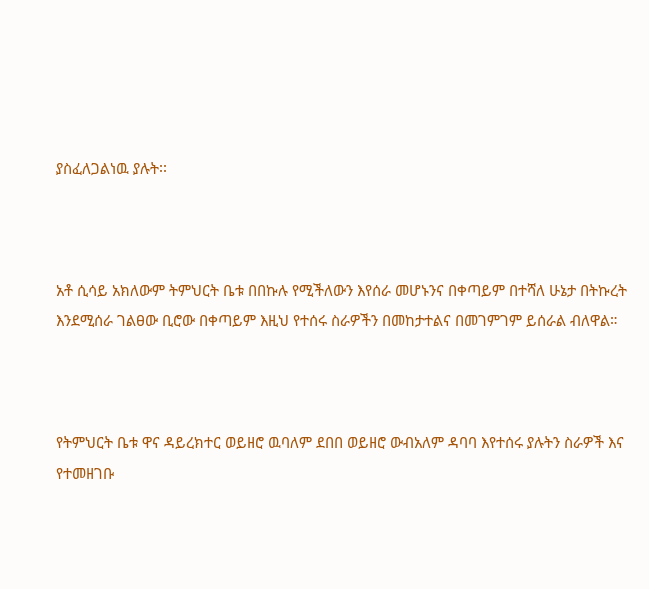ያስፈለጋልነዉ ያሉት፡፡



አቶ ሲሳይ አክለውም ትምህርት ቤቱ በበኩሉ የሚችለውን እየሰራ መሆኑንና በቀጣይም በተሻለ ሁኔታ በትኩረት እንደሚሰራ ገልፀው ቢሮው በቀጣይም እዚህ የተሰሩ ስራዎችን በመከታተልና በመገምገም ይሰራል ብለዋል።



የትምህርት ቤቱ ዋና ዳይረክተር ወይዘሮ ዉባለም ደበበ ወይዘሮ ውብአለም ዳባባ እየተሰሩ ያሉትን ስራዎች እና የተመዘገቡ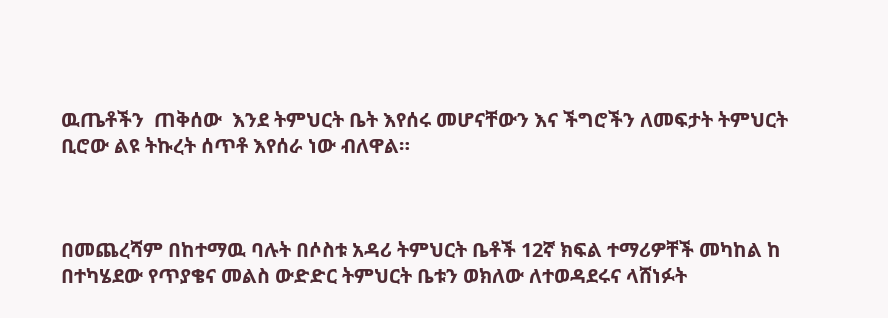ዉጤቶችን  ጠቅሰው  እንደ ትምህርት ቤት እየሰሩ መሆናቸውን እና ችግሮችን ለመፍታት ትምህርት ቢሮው ልዩ ትኩረት ሰጥቶ እየሰራ ነው ብለዋል።



በመጨረሻም በከተማዉ ባሉት በሶስቱ አዳሪ ትምህርት ቤቶች 12ኛ ክፍል ተማሪዎቸች መካከል ከ በተካሄደው የጥያቄና መልስ ውድድር ትምህርት ቤቱን ወክለው ለተወዳደሩና ላሸነፉት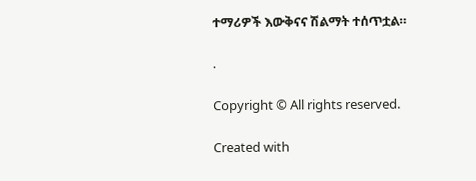ተማሪዎች እውቅናና ሽልማት ተሰጥቷል።

.

Copyright © All rights reserved.

Created with